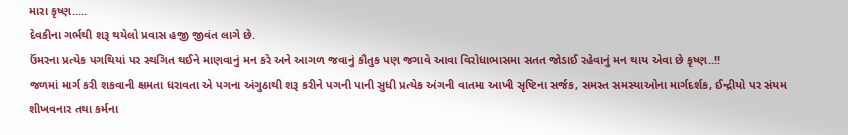મારા કૃષ્ણ.....
દેવકીના ગર્ભથી શરૂ થયેલો પ્રવાસ હજી જીવંત લાગે છે.
ઉંમરના પ્રત્યેક પગથિયાં પર સ્થગિત થઈને માણવાનું મન કરે અને આગળ જવાનું કૌતુક પણ જગાવે આવા વિરોધાભાસમા સતત જોડાઈ રહેવાનું મન થાય એવા છે કૃષ્ણ..!!
જળમાં માર્ગ કરી શકવાની ક્ષમતા ધરાવતા એ પગના અંગુઠાથી શરૂ કરીને પગની પાની સુધી પ્રત્યેક અંગની વાતમા આખી સૃષ્ટિના સર્જક, સમસ્ત સમસ્યાઓના માર્ગદર્શક, ઈન્દ્રીયો પર સંયમ શીખવનાર તથા કર્મના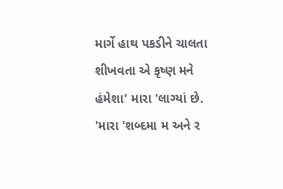માર્ગે હાથ પકડીને ચાલતા શીખવતા એ કૃષ્ણ મને હંમેશા' મારા 'લાગ્યાં છે.
'મારા 'શબ્દમા મ અને ર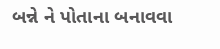બન્ને ને પોતાના બનાવવા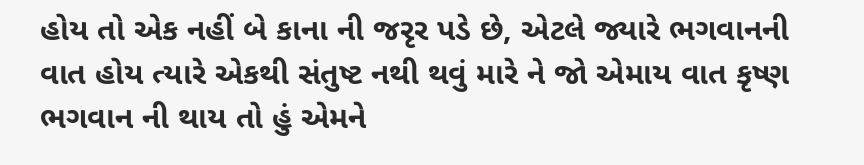હોય તો એક નહીં બે કાના ની જરૃર પડે છે, એટલે જ્યારે ભગવાનની વાત હોય ત્યારે એકથી સંતુષ્ટ નથી થવું મારે ને જો એમાય વાત કૃષ્ણ ભગવાન ની થાય તો હું એમને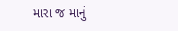મારા જ માનું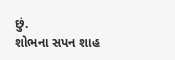છું.
શોભના સપન શાહ